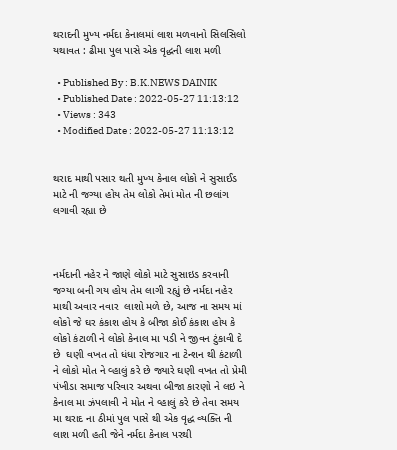થરાદની મુખ્ય નર્મદા કેનાલમાં લાશ મળવાનો સિલસિલો યથાવત : ઢીમા પુલ પાસે એક વૃદ્ધની લાશ મળી

  • Published By : B.K.NEWS DAINIK
  • Published Date : 2022-05-27 11:13:12
  • Views : 343
  • Modified Date : 2022-05-27 11:13:12


થરાદ માથી પસાર થતી મુખ્ય કેનાલ લોકો ને સુસાઈડ માટે ની જગ્યા હોય તેમ લોકો તેમાં મોત ની છલાંગ લગાવી રહ્યા છે



નર્મદાની નહેર ને જાણે લોકો માટે સુસાઇડ કરવાની જગ્યા બની ગય હોય તેમ લાગી રહ્યું છે નર્મદા નહેર માથી અવાર નવાર  લાશો મળે છે, આજ ના સમય માં લોકો જે ઘર કંકાશ હોય કે બીજા કોઈ કંકાશ હોય કે લોકો કંટાળી ને લોકો કેનાલ મા પડી ને જીવન ટુંકાવી દે છે  ઘણી વખત તો ધંધા રોજગાર ના ટેન્શન થી કંટાળી ને લોકો મોત ને વ્હાલું કરે છે જ્યારે ઘણી વખત તો પ્રેમી પંખીડા સમાજ પરિવાર અથવા બીજા કારણો ને લઇ ને કેનાલ મા ઝંપલાવી ને મોત ને વ્હાલું કરે છે તેવા સમય મા થરાદ ના ઠીમાં પુલ પાસે થી એક વૃદ્ધ વ્યક્તિ ની લાશ મળી હતી જેને નર્મદા કેનાલ પરથી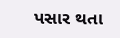પસાર થતા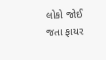લોકો જોઈ જતા ફાયર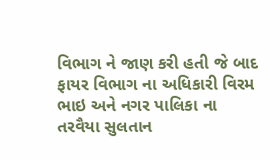વિભાગ ને જાણ કરી હતી જે બાદ ફાયર વિભાગ ના અધિકારી વિરમ ભાઇ અને નગર પાલિકા ના તરવૈયા સુલતાન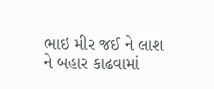ભાઇ મીર જઈ ને લાશ ને બહાર કાઢવામાં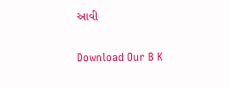આવી

Download Our B K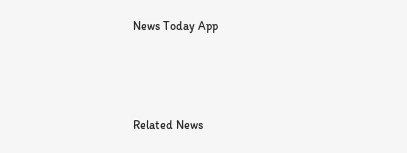News Today App



Related News